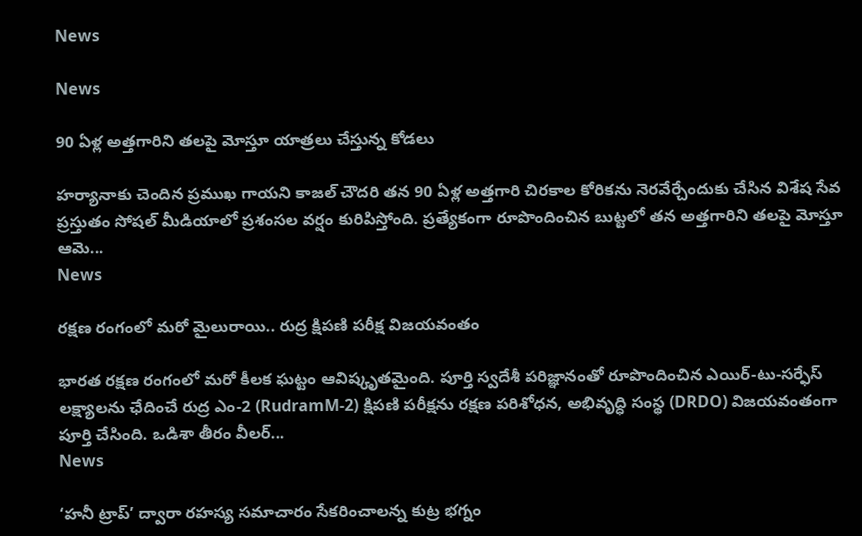News

News

90 ఏళ్ల అత్తగారిని తలపై మోస్తూ యాత్రలు చేస్తున్న కోడలు

హర్యానాకు చెందిన ప్రముఖ గాయని కాజల్ చౌదరి తన 90 ఏళ్ల అత్తగారి చిరకాల కోరికను నెరవేర్చేందుకు చేసిన విశేష సేవ ప్రస్తుతం సోషల్ మీడియాలో ప్రశంసల వర్షం కురిపిస్తోంది. ప్రత్యేకంగా రూపొందించిన బుట్టలో తన అత్తగారిని తలపై మోస్తూ ఆమె...
News

రక్షణ రంగంలో మరో మైలురాయి.. రుద్ర క్షిపణి పరీక్ష విజయవంతం

భారత రక్షణ రంగంలో మరో కీలక ఘట్టం ఆవిష్కృతమైంది. పూర్తి స్వదేశీ పరిజ్ఞానంతో రూపొందించిన ఎయిర్-టు-సర్ఫేస్ లక్ష్యాలను ఛేదించే రుద్ర ఎం-2 (RudramM-2) క్షిపణి పరీక్షను రక్షణ పరిశోధన, అభివృద్ధి సంస్థ (DRDO) విజయవంతంగా పూర్తి చేసింది. ఒడిశా తీరం వీలర్...
News

‘హనీ ట్రాప్’ ద్వారా రహస్య సమాచారం సేకరించాలన్న కుట్ర భగ్నం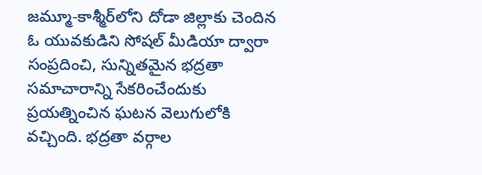జమ్మూ-కాశ్మీర్‌లోని దోడా జిల్లాకు చెందిన ఓ యువకుడిని సోషల్ మీడియా ద్వారా సంప్రదించి, సున్నితమైన భద్రతా సమాచారాన్ని సేకరించేందుకు ప్రయత్నించిన ఘటన వెలుగులోకి వచ్చింది. భద్రతా వర్గాల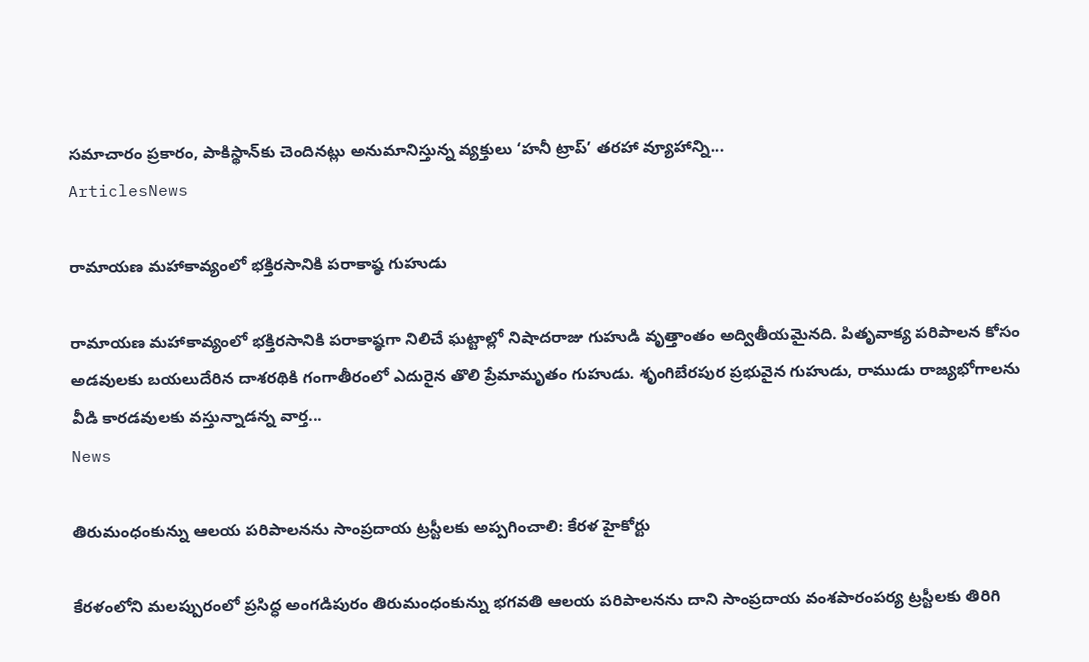సమాచారం ప్రకారం, పాకిస్థాన్‌కు చెందినట్లు అనుమానిస్తున్న వ్యక్తులు ‘హనీ ట్రాప్’ తరహా వ్యూహాన్ని...
ArticlesNews

రామాయణ మహాకావ్యంలో భక్తిరసానికి పరాకాష్ఠ గుహుడు

రామాయణ మహాకావ్యంలో భక్తిరసానికి పరాకాష్ఠగా నిలిచే ఘట్టాల్లో నిషాదరాజు గుహుడి వృత్తాంతం అద్వితీయమైనది. పితృవాక్య పరిపాలన కోసం అడవులకు బయలుదేరిన దాశరథికి గంగాతీరంలో ఎదురైన తొలి ప్రేమామృతం గుహుడు. శృంగిబేరపుర ప్రభువైన గుహుడు, రాముడు రాజ్యభోగాలను వీడి కారడవులకు వస్తున్నాడన్న వార్త...
News

తిరుమంధంకున్ను ఆలయ పరిపాలనను సాంప్రదాయ ట్రస్టీలకు అప్పగించాలి: కేరళ హైకోర్టు

కేరళంలోని మలప్పురంలో ప్రసిద్ధ అంగడిపురం తిరుమంధంకున్ను భగవతి ఆలయ పరిపాలనను దాని సాంప్రదాయ వంశపారంపర్య ట్రస్టీలకు తిరిగి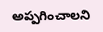అప్పగించాలని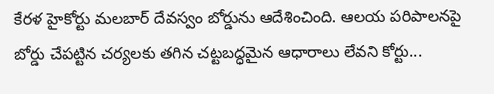కేరళ హైకోర్టు మలబార్ దేవస్వం బోర్డును ఆదేశించింది. ఆలయ పరిపాలనపై బోర్డు చేపట్టిన చర్యలకు తగిన చట్టబద్ధమైన ఆధారాలు లేవని కోర్టు...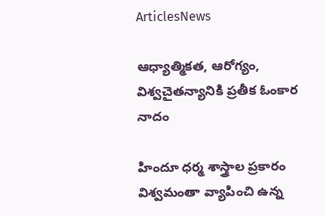ArticlesNews

ఆధ్యాత్మికత, ఆరోగ్యం, విశ్వచైతన్యానికి ప్రతీక ఓంకార నాదం

హిందూ ధర్మ శాస్త్రాల ప్రకారం విశ్వమంతా వ్యాపించి ఉన్న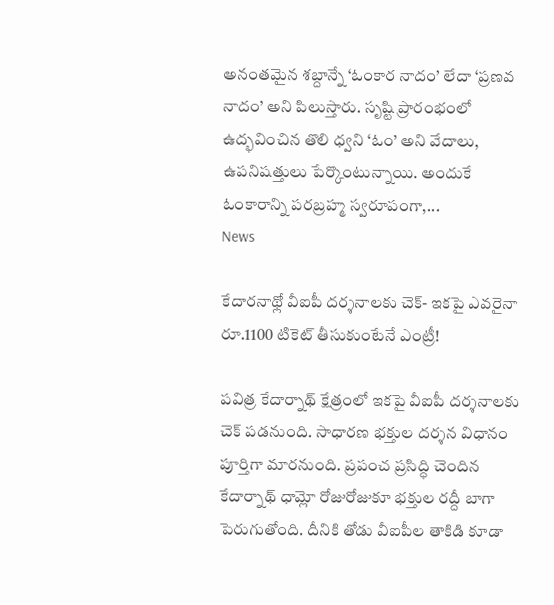అనంతమైన శబ్దాన్నే ‘ఓంకార నాదం’ లేదా ‘ప్రణవ నాదం’ అని పిలుస్తారు. సృష్టి ప్రారంభంలో ఉద్భవించిన తొలి ధ్వని ‘ఓం’ అని వేదాలు, ఉపనిషత్తులు పేర్కొంటున్నాయి. అందుకే ఓంకారాన్ని పరబ్రహ్మ స్వరూపంగా,...
News

కేదారనాథ్లో వీఐపీ దర్శనాలకు చెక్- ఇకపై ఎవరైనా రూ.1100 టికెట్ తీసుకుంటేనే ఎంట్రీ!

పవిత్ర కేదార్నాథ్ క్షేత్రంలో ఇకపై వీఐపీ దర్శనాలకు చెక్ పడనుంది. సాధారణ భక్తుల దర్శన విధానం పూర్తిగా మారనుంది. ప్రపంచ ప్రసిద్ధి చెందిన కేదార్నాథ్ ధామ్లో రోజురోజుకూ భక్తుల రద్దీ బాగా పెరుగుతోంది. దీనికి తోడు వీఐపీల తాకిడి కూడా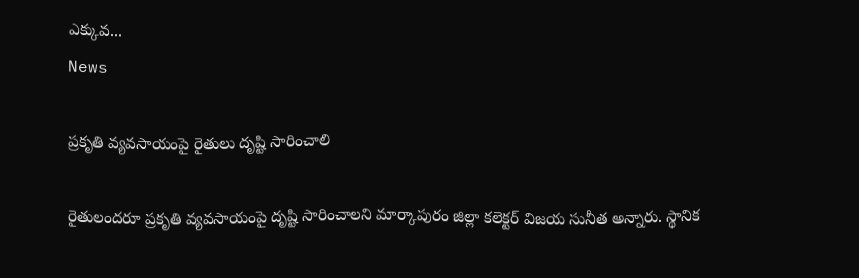ఎక్కువ...
News

ప్రకృతి వ్యవసాయంపై రైతులు దృష్టి సారించాలి

రైతులందరూ ప్రకృతి వ్యవసాయంపై దృష్టి సారించాలని మార్కాపురం జిల్లా కలెక్టర్ విజయ సునీత అన్నారు. స్థానిక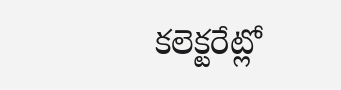కలెక్టరేట్లో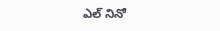ఎల్ నినో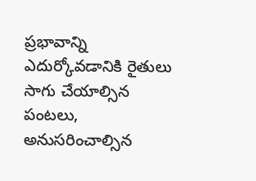ప్రభావాన్ని ఎదుర్కోవడానికి రైతులు సాగు చేయాల్సిన పంటలు, అనుసరించాల్సిన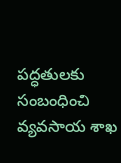పద్ధతులకు సంబంధించి వ్యవసాయ శాఖ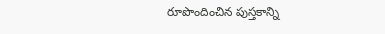రూపొందించిన పుస్తకాన్ని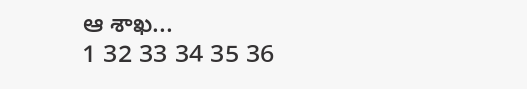ఆ శాఖ...
1 32 33 34 35 36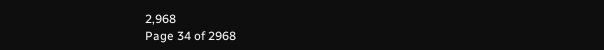2,968
Page 34 of 2968